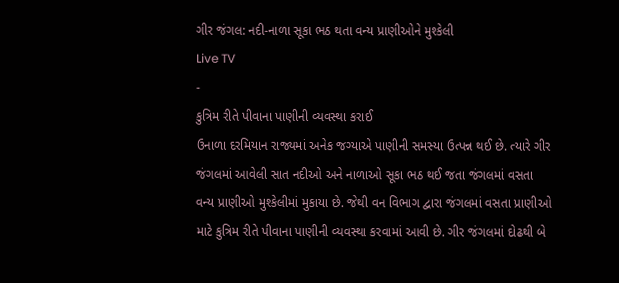ગીર જંગલ: નદી-નાળા સૂકા ભઠ થતા વન્ય પ્રાણીઓને મુશ્કેલી
Live TV
-
કુત્રિમ રીતે પીવાના પાણીની વ્યવસ્થા કરાઈ
ઉનાળા દરમિયાન રાજ્યમાં અનેક જગ્યાએ પાણીની સમસ્યા ઉત્પન્ન થઈ છે. ત્યારે ગીર જંગલમાં આવેલી સાત નદીઓ અને નાળાઓ સૂકા ભઠ થઈ જતા જંગલમાં વસતા વન્ય પ્રાણીઓ મુશ્કેલીમાં મુકાયા છે. જેથી વન વિભાગ દ્વારા જંગલમાં વસતા પ્રાણીઓ માટે કુત્રિમ રીતે પીવાના પાણીની વ્યવસ્થા કરવામાં આવી છે. ગીર જંગલમાં દોઢથી બે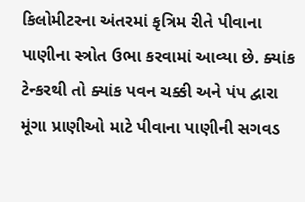કિલોમીટરના અંતરમાં કૃત્રિમ રીતે પીવાના પાણીના સ્ત્રોત ઉભા કરવામાં આવ્યા છે. ક્યાંક ટેન્કરથી તો ક્યાંક પવન ચક્કી અને પંપ દ્વારા મૂંગા પ્રાણીઓ માટે પીવાના પાણીની સગવડ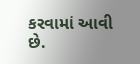કરવામાં આવી છે.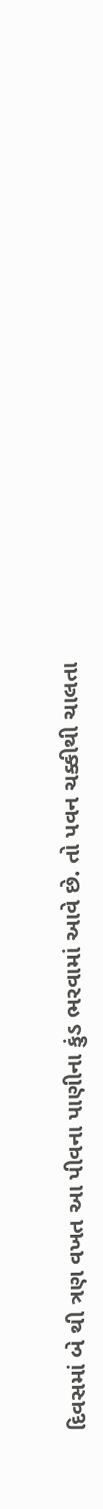દિવસમાં બે થી ત્રણ વખત આ પીવના પાણીના કુંડ ભરવામાં આવે છે. તો પવન ચક્કીથી ચાલતા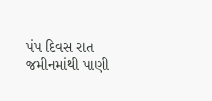પંપ દિવસ રાત જમીનમાંથી પાણી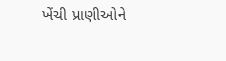ખેંચી પ્રાણીઓને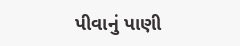પીવાનું પાણી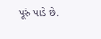પૂરું પાડે છે.